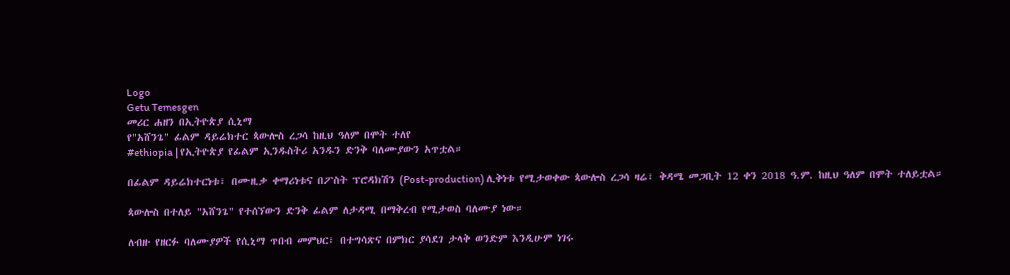Logo
Getu Temesgen
መሪር ሐዘን በኢትዮጵያ ሲኒማ
የ"አሸንጌ" ፊልም ዳይሬክተር ጳውሎስ ረጋሳ ከዚህ ዓለም በሞት ተለየ
#ethiopia | የኢትዮጵያ የፊልም ኢንዱስትሪ አንዱን ድንቅ ባለሙያውን አጥቷል።

በፊልም ዳይሬክተርነቱ፣ በሙዚቃ ቀማሪነቱና በፖስት ፕሮዳክሽን (Post-production) ሊቅነቱ የሚታወቀው ጳውሎስ ረጋሳ ዛሬ፣ ቅዳሜ መጋቢት 12 ቀን 2018 ዓ.ም. ከዚህ ዓለም በሞት ተለይቷል።

ጳውሎስ በተለይ "አሸንጌ" የተሰኘውን ድንቅ ፊልም ለታዳሚ በማቅረብ የሚታወስ ባለሙያ ነው።

ለብዙ የዘርፉ ባለሙያዎች የሲኒማ ጥበብ መምህር፣ በተግሳጽና በምክር ያሳደገ ታላቅ ወንድም እንዲሁም ነገሩ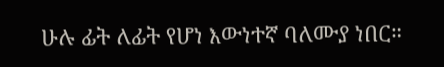ሁሉ ፊት ለፊት የሆነ እውነተኛ ባለሙያ ነበር።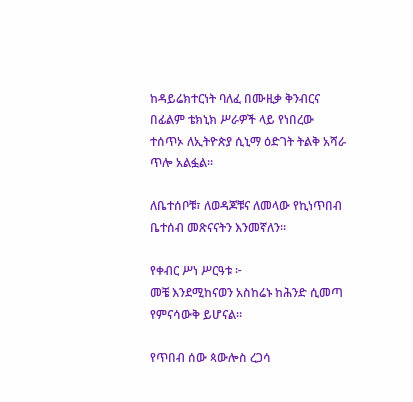ከዳይሬክተርነት ባለፈ በሙዚቃ ቅንብርና በፊልም ቴክኒክ ሥራዎች ላይ የነበረው ተሰጥኦ ለኢትዮጵያ ሲኒማ ዕድገት ትልቅ አሻራ ጥሎ አልፏል።

ለቤተሰቦቹ፣ ለወዳጆቹና ለመላው የኪነጥበብ ቤተሰብ መጽናናትን እንመኛለን።

የቀብር ሥነ ሥርዓቱ ፦
መቼ እንደሚከናወን አስከሬኑ ከሕንድ ሲመጣ የምናሳውቅ ይሆናል።

የጥበብ ሰው ጳውሎስ ረጋሳ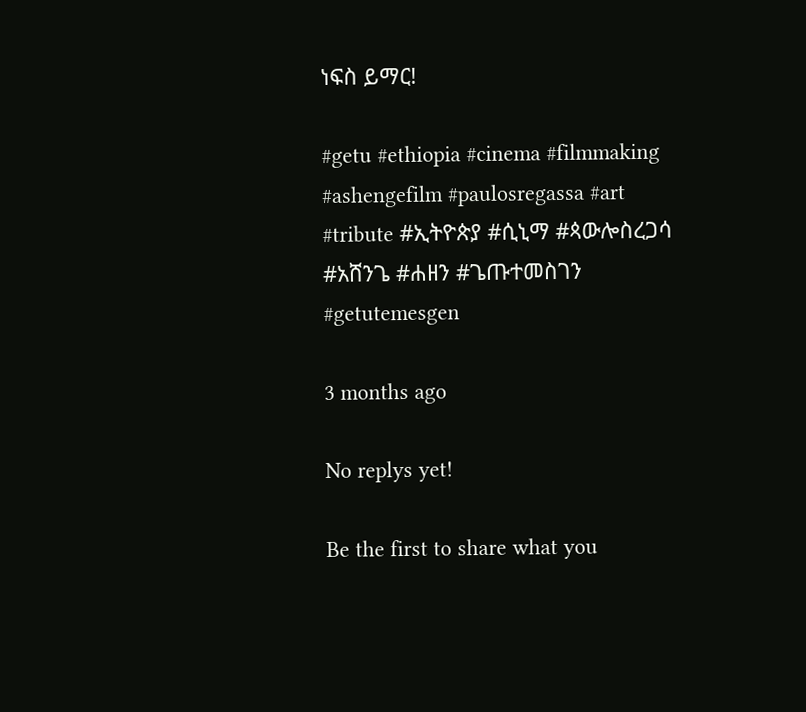ነፍስ ይማር!

#getu #ethiopia #cinema #filmmaking #ashengefilm #paulosregassa #art #tribute #ኢትዮጵያ #ሲኒማ #ጳውሎስረጋሳ #አሸንጌ #ሐዘን #ጌጡተመስገን #getutemesgen

3 months ago

No replys yet!

Be the first to share what you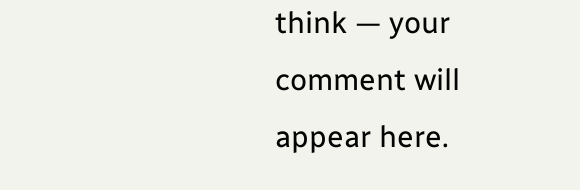think — your comment will appear here.